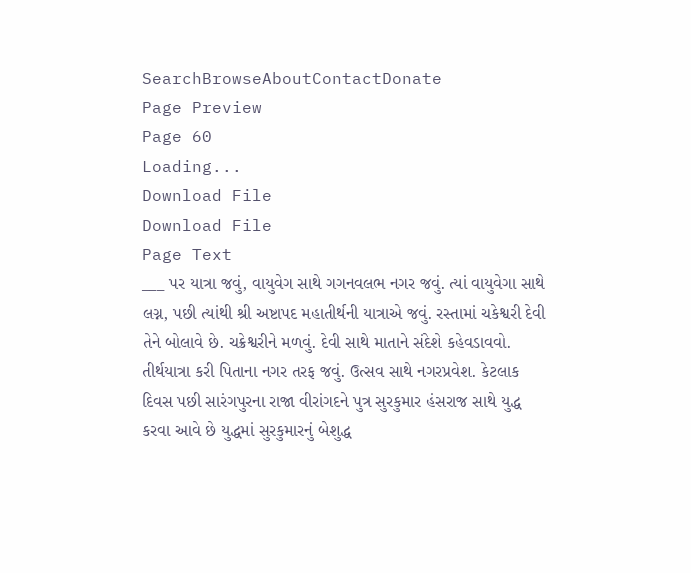SearchBrowseAboutContactDonate
Page Preview
Page 60
Loading...
Download File
Download File
Page Text
___ પર યાત્રા જવું, વાયુવેગ સાથે ગગનવલભ નગર જવું. ત્યાં વાયુવેગા સાથે લગ્ન, પછી ત્યાંથી શ્રી અષ્ટાપદ મહાતીર્થની યાત્રાએ જવું. રસ્તામાં ચકેશ્વરી દેવી તેને બોલાવે છે. ચક્રેશ્વરીને મળવું. દેવી સાથે માતાને સંદેશે કહેવડાવવો. તીર્થયાત્રા કરી પિતાના નગર તરફ જવું. ઉત્સવ સાથે નગરપ્રવેશ. કેટલાક દિવસ પછી સારંગપુરના રાજા વીરાંગદને પુત્ર સુરકુમાર હંસરાજ સાથે યુદ્ધ કરવા આવે છે યુદ્ધમાં સુરકુમારનું બેશુદ્ધ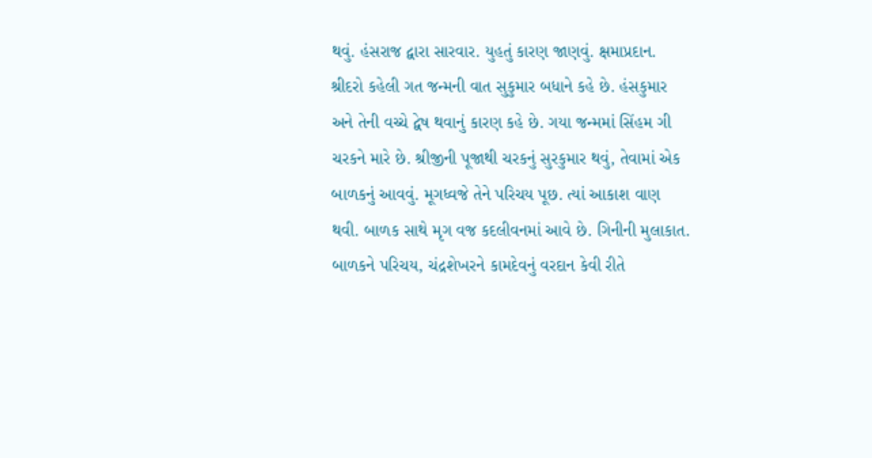થવું. હંસરાજ દ્વારા સારવાર. યુહતું કારણ જાણવું. ક્ષમાપ્રદાન. શ્રીદરો કહેલી ગત જન્મની વાત સુકુમાર બધાને કહે છે. હંસકુમાર અને તેની વચ્ચે દ્વેષ થવાનું કારણ કહે છે. ગયા જન્મમાં સિંહમ ગી ચરકને મારે છે. શ્રીજીની પૂજાથી ચરકનું સુરકુમાર થવું, તેવામાં એક બાળકનું આવવું. મૂગધ્વજે તેને પરિચય પૂછ. ત્યાં આકાશ વાણ થવી. બાળક સાથે મૃગ વજ કદલીવનમાં આવે છે. ગિનીની મુલાકાત. બાળકને પરિચય, ચંદ્રશેખરને કામદેવનું વરદાન કેવી રીતે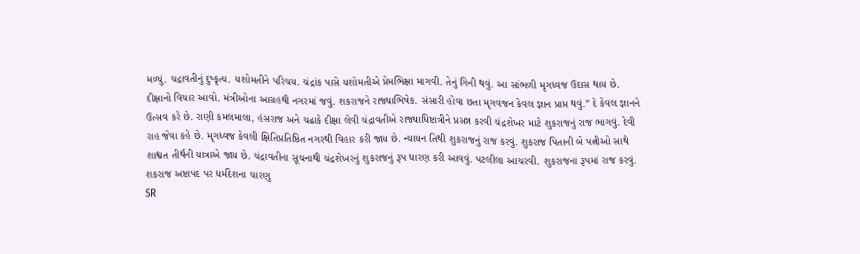મળ્યું. ચદ્રાવતીનું દુષ્કૃત્ય. યશોમતીને પરિચય. ચંદ્રાંક પાસે યશોમતીએ પ્રેમભિક્ષા માગવી. તેનું ગિની થવું. આ સાંભળી મૃગધ્વજ ઉદાસ થાય છે. દીક્ષાનો વિચાર આવો. મંત્રીઓના આગ્રહથી નગરમાં જવું. શકરાજને રાજ્યાભિષેક. સંસારી હોવા છતા મૃગવજન કેવલ જ્ઞાન પ્રાપ્ત થવું.” દે કેવલ જ્ઞાનને ઉત્સવ કરે છે. રાણી કમલમાલા, હંસરાજ અને ચઢાકે દીક્ષા લેવી ચંદ્રાવતીએ રાજ્યાધિષ્ટાત્રીને પ્રસન્ન કરવી ચંદ્રશેખર માટે શુકરાજનું રાજ ભાગવું. દેવી રાહ જેવા કહે છે. મૃગધ્વજ કેવલી ક્ષિતિપ્રતિષ્ઠિત નગરથી વિહાર કરી જાય છે. ન્યાયન તિથી શુકરાજનું રાજ કરવું. શુકરાજ પિતાની બે પત્નીઓ સાથે શાશ્વત તીર્થની યાત્રાએ જાય છે. ચંદ્રાવતીના સૂચનાથી ચંદ્રશેખરનું શુકરાજનું રૂપ ધારણ કરી આવવું. પટલીલા આચરવી. શુકરાજના રૂપમાં રાજ કરવું. શકરાજ અષ્ટાપદ પર ધર્મદેશના ચારણુ
SR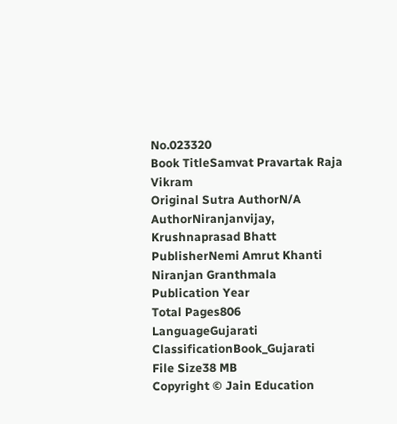No.023320
Book TitleSamvat Pravartak Raja Vikram
Original Sutra AuthorN/A
AuthorNiranjanvijay, Krushnaprasad Bhatt
PublisherNemi Amrut Khanti Niranjan Granthmala
Publication Year
Total Pages806
LanguageGujarati
ClassificationBook_Gujarati
File Size38 MB
Copyright © Jain Education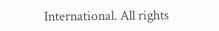International. All rights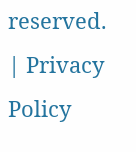reserved. | Privacy Policy